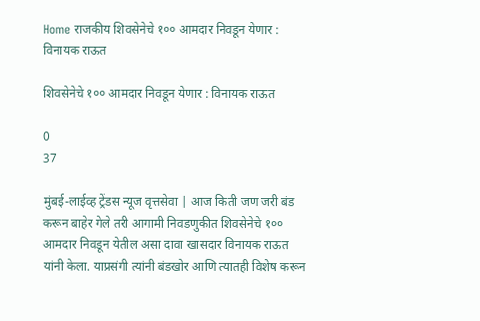Home राजकीय शिवसेनेचे १०० आमदार निवडून येणार : विनायक राऊत

शिवसेनेचे १०० आमदार निवडून येणार : विनायक राऊत

0
37

मुंबई-लाईव्ह ट्रेंडस न्यूज वृत्तसेवा | आज किती जण जरी बंड करून बाहेर गेले तरी आगामी निवडणुकीत शिवसेनेचे १०० आमदार निवडून येतील असा दावा खासदार विनायक राऊत यांनी केला. याप्रसंगी त्यांनी बंडखोर आणि त्यातही विशेष करून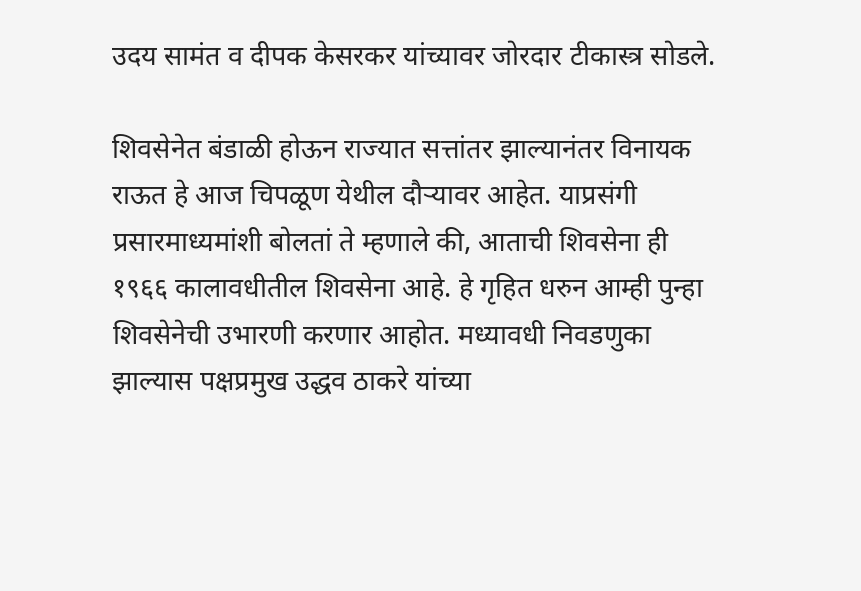उदय सामंत व दीपक केसरकर यांच्यावर जोरदार टीकास्त्र सोडले.

शिवसेनेत बंडाळी होऊन राज्यात सत्तांतर झाल्यानंतर विनायक राऊत हे आज चिपळूण येथील दौर्‍यावर आहेत. याप्रसंगी प्रसारमाध्यमांशी बोलतां ते म्हणाले की, आताची शिवसेना ही १९६६ कालावधीतील शिवसेना आहे. हे गृहित धरुन आम्ही पुन्हा शिवसेनेची उभारणी करणार आहोत. मध्यावधी निवडणुका झाल्यास पक्षप्रमुख उद्धव ठाकरे यांच्या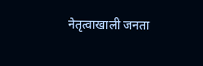नेतृत्वाखाली जनता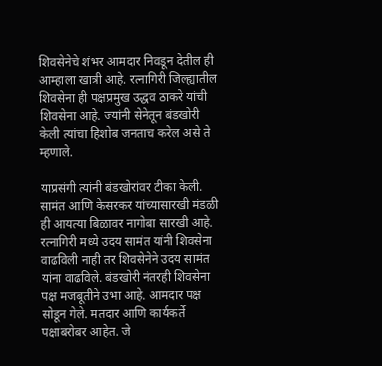शिवसेनेचे शंभर आमदार निवडून देतील ही आम्हाला खात्री आहे. रत्नागिरी जिल्ह्यातील शिवसेना ही पक्षप्रमुख उद्धव ठाकरे यांची शिवसेना आहे. ज्यांनी सेनेतून बंडखोरी केली त्यांचा हिशोब जनताच करेल असे ते म्हणाले.

याप्रसंगी त्यांनी बंडखोरांवर टीका केली. सामंत आणि केसरकर यांच्यासारखी मंडळी ही आयत्या बिळावर नागोबा सारखी आहे. रत्नागिरी मध्ये उदय सामंत यांनी शिवसेना वाढविली नाही तर शिवसेनेने उदय सामंत यांना वाढविले. बंडखोरी नंतरही शिवसेना पक्ष मजबूतीने उभा आहे. आमदार पक्ष सोडून गेले. मतदार आणि कार्यकर्ते पक्षाबरोबर आहेत. जे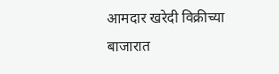आमदार खरेदी विक्रीच्या बाजारात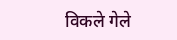विकले गेले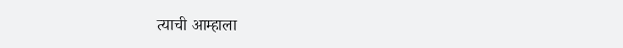त्याची आम्हाला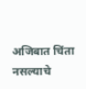अजिबात चिंता नसल्याचे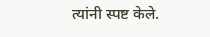त्यांनी स्पष्ट केले.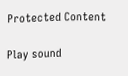Protected Content

Play sound